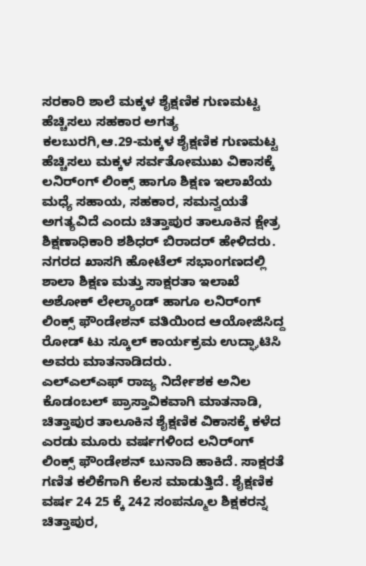ಸರಕಾರಿ ಶಾಲೆ ಮಕ್ಕಳ ಶೈಕ್ಷಣಿಕ ಗುಣಮಟ್ಟ ಹೆಚ್ಚಿಸಲು ಸಹಕಾರ ಅಗತ್ಯ
ಕಲಬುರಗಿ,ಆ.29-ಮಕ್ಕಳ ಶೈಕ್ಷಣಿಕ ಗುಣಮಟ್ಟ ಹೆಚ್ಚಿಸಲು ಮಕ್ಕಳ ಸರ್ವತೋಮುಖ ವಿಕಾಸಕ್ಕೆ ಲನಿರ್ಂಗ್ ಲಿಂಕ್ಸ್ ಹಾಗೂ ಶಿಕ್ಷಣ ಇಲಾಖೆಯ ಮಧ್ಯೆ ಸಹಾಯ, ಸಹಕಾರ, ಸಮನ್ವಯತೆ ಅಗತ್ಯವಿದೆ ಎಂದು ಚಿತ್ತಾಪುರ ತಾಲೂಕಿನ ಕ್ಷೇತ್ರ ಶಿಕ್ಷಣಾಧಿಕಾರಿ ಶಶಿಧರ್ ಬಿರಾದರ್ ಹೇಳಿದರು.
ನಗರದ ಖಾಸಗಿ ಹೋಟೆಲ್ ಸಭಾಂಗಣದಲ್ಲಿ ಶಾಲಾ ಶಿಕ್ಷಣ ಮತ್ತು ಸಾಕ್ಷರತಾ ಇಲಾಖೆ ಅಶೋಕ್ ಲೇಲ್ಯಾಂಡ್ ಹಾಗೂ ಲನಿರ್ಂಗ್ ಲಿಂಕ್ಸ್ ಫೌಂಡೇಶನ್ ವತಿಯಿಂದ ಆಯೋಜಿಸಿದ್ದ ರೋಡ್ ಟು ಸ್ಕೂಲ್ ಕಾರ್ಯಕ್ರಮ ಉದ್ಘಾಟಿಸಿ ಅವರು ಮಾತನಾಡಿದರು.
ಎಲ್‍ಎಲ್‍ಎಫ್ ರಾಜ್ಯ ನಿರ್ದೇಶಕ ಅನಿಲ ಕೊಡಂಬಲ್ ಪ್ರಾಸ್ತಾವಿಕವಾಗಿ ಮಾತನಾಡಿ, ಚಿತ್ತಾಪುರ ತಾಲೂಕಿನ ಶೈಕ್ಷಣಿಕ ವಿಕಾಸಕ್ಕೆ ಕಳೆದ ಎರಡು ಮೂರು ವರ್ಷಗಳಿಂದ ಲನಿರ್ಂಗ್ ಲಿಂಕ್ಸ್ ಫೌಂಡೇಶನ್ ಬುನಾದಿ ಹಾಕಿದೆ. ಸಾಕ್ಷರತೆ ಗಣಿತ ಕಲಿಕೆಗಾಗಿ ಕೆಲಸ ಮಾಡುತ್ತಿದೆ. ಶೈಕ್ಷಣಿಕ ವರ್ಷ 24 25 ಕ್ಕೆ 242 ಸಂಪನ್ಮೂಲ ಶಿಕ್ಷಕರನ್ನ ಚಿತ್ತಾಪುರ,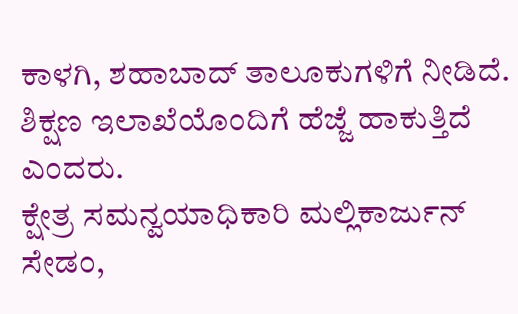ಕಾಳಗಿ, ಶಹಾಬಾದ್ ತಾಲೂಕುಗಳಿಗೆ ನೀಡಿದೆ. ಶಿಕ್ಷಣ ಇಲಾಖೆಯೊಂದಿಗೆ ಹೆಜ್ಜೆ ಹಾಕುತ್ತಿದೆ ಎಂದರು.
ಕ್ಷೇತ್ರ ಸಮನ್ವಯಾಧಿಕಾರಿ ಮಲ್ಲಿಕಾರ್ಜುನ್ ಸೇಡಂ,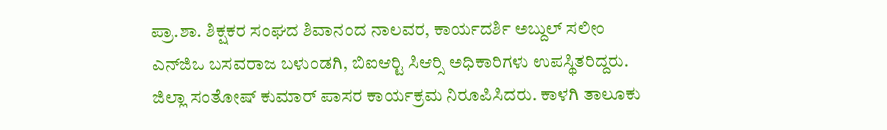ಪ್ರಾ.ಶಾ. ಶಿಕ್ಷಕರ ಸಂಘದ ಶಿವಾನಂದ ನಾಲವರ, ಕಾರ್ಯದರ್ಶಿ ಅಬ್ದುಲ್ ಸಲೀಂ ಎನ್‍ಜಿಒ ಬಸವರಾಜ ಬಳುಂಡಗಿ, ಬಿಐಆರ್‍ಟಿ ಸಿಆರ್‍ಸಿ ಅಧಿಕಾರಿಗಳು ಉಪಸ್ಥಿತರಿದ್ದರು. ಜಿಲ್ಲಾ ಸಂತೋಷ್ ಕುಮಾರ್ ಪಾಸರ ಕಾರ್ಯಕ್ರಮ ನಿರೂಪಿಸಿದರು. ಕಾಳಗಿ ತಾಲೂಕು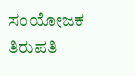ಸಂಯೋಜಕ ತಿರುಪತಿ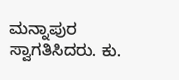ಮನ್ನಾಪುರ ಸ್ವಾಗತಿಸಿದರು. ಕು.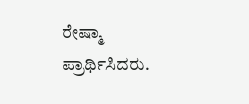ರೇಷ್ಮಾ ಪ್ರಾರ್ಥಿಸಿದರು.